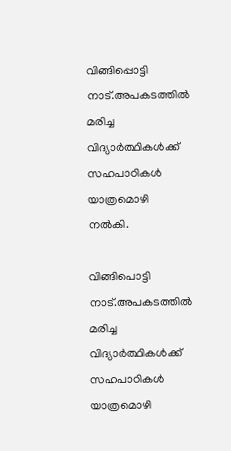വിങ്ങിപ്പൊട്ടി നാട്.അപകടത്തിൽ മരിച്ച വിദ്യാർത്ഥികൾക്ക് സഹപാഠികൾ യാത്രമൊഴി നൽകി.

വിങ്ങിപൊട്ടി നാട്.അപകടത്തിൽ മരിച്ച വിദ്യാർത്ഥികൾക്ക് സഹപാഠികൾ യാത്രമൊഴി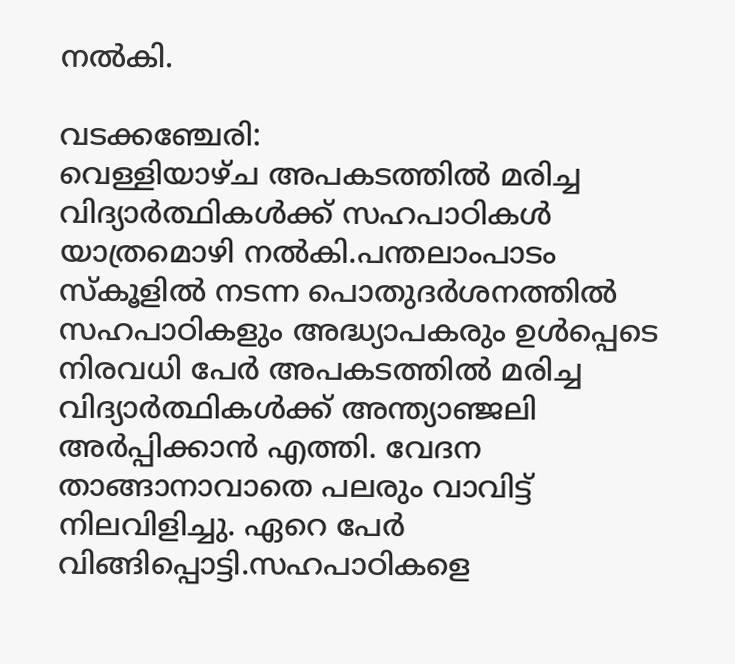നൽകി.

വടക്കഞ്ചേരി:
വെള്ളിയാഴ്ച അപകടത്തിൽ മരിച്ച വിദ്യാർത്ഥികൾക്ക് സഹപാഠികൾ യാത്രമൊഴി നൽകി.പന്തലാംപാടം സ്കൂളിൽ നടന്ന പൊതുദർശനത്തിൽ
സഹപാഠികളും അദ്ധ്യാപകരും ഉൾപ്പെടെ നിരവധി പേർ അപകടത്തിൽ മരിച്ച വിദ്യാർത്ഥികൾക്ക് അന്ത്യാഞ്ജലി അർപ്പിക്കാൻ എത്തി. വേദന താങ്ങാനാവാതെ പലരും വാവിട്ട് നിലവിളിച്ചു. ഏറെ പേർ വിങ്ങിപ്പൊട്ടി.സഹപാഠികളെ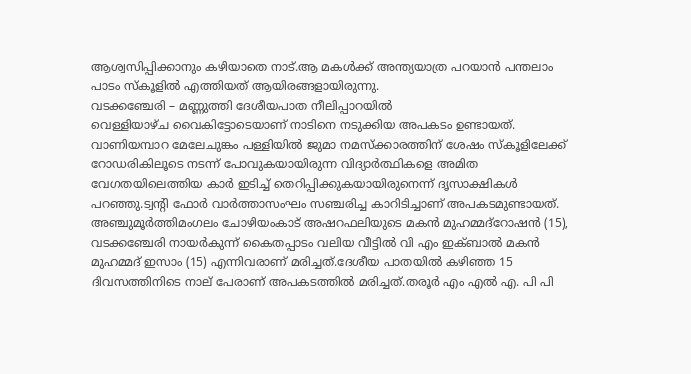ആശ്വസിപ്പിക്കാനും കഴിയാതെ നാട്.ആ മകൾക്ക് അന്ത്യയാത്ര പറയാൻ പന്തലാം പാടം സ്‌കൂളിൽ എത്തിയത് ആയിരങ്ങളായിരുന്നു.
വടക്കഞ്ചേരി – മണ്ണുത്തി ദേശീയപാത നീലിപ്പാറയിൽ
വെള്ളിയാഴ്ച വൈകിട്ടോടെയാണ് നാടിനെ നടുക്കിയ അപകടം ഉണ്ടായത്.
വാണിയമ്പാറ മേലേചുങ്കം പള്ളിയിൽ ജുമാ നമസ്ക്കാരത്തിന് ശേഷം സ്കൂളിലേക്ക് റോഡരികിലൂടെ നടന്ന് പോവുകയായിരുന്ന വിദ്യാർത്ഥികളെ അമിത വേഗതയിലെത്തിയ കാർ ഇടിച്ച് തെറിപ്പിക്കുകയായിരുനെന്ന് ദൃസാക്ഷികൾ പറഞ്ഞു.ട്വൻ്റി ഫോർ വാർത്താസംഘം സഞ്ചരിച്ച കാറിടിച്ചാണ് അപകടമുണ്ടായത്.
അഞ്ചുമൂർത്തിമംഗലം ചോഴിയംകാട് അഷറഫലിയുടെ മകൻ മുഹമ്മദ്റോഷൻ (15), വടക്കഞ്ചേരി നായർകുന്ന് കൈതപ്പാടം വലിയ വീട്ടിൽ വി എം ഇക്ബാൽ മകൻ മുഹമ്മദ് ഇസാം (15) എന്നിവരാണ് മരിച്ചത്.ദേശീയ പാതയിൽ കഴിഞ്ഞ 15 ദിവസത്തിനിടെ നാല് പേരാണ് അപകടത്തിൽ മരിച്ചത്.തരൂർ എം എൽ എ. പി പി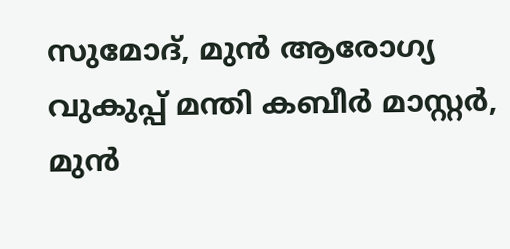സുമോദ്, മുൻ ആരോഗ്യ വുകുപ്പ് മന്തി കബീർ മാസ്റ്റർ, മുൻ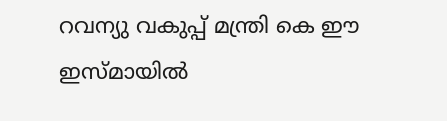റവന്യു വകുപ്പ് മന്ത്രി കെ ഈ ഇസ്മായിൽ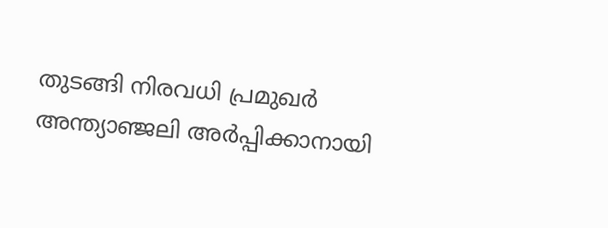തുടങ്ങി നിരവധി പ്രമുഖർ അന്ത്യാഞ്ജലി അർപ്പിക്കാനായി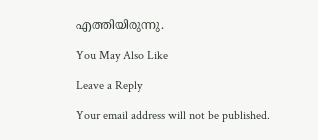എത്തിയിരുന്നു.

You May Also Like

Leave a Reply

Your email address will not be published.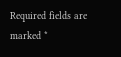Required fields are marked *